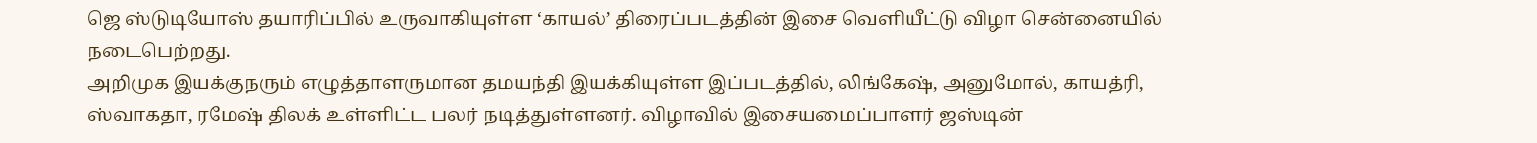ஜெ ஸ்டுடியோஸ் தயாரிப்பில் உருவாகியுள்ள ‘காயல்’ திரைப்படத்தின் இசை வெளியீட்டு விழா சென்னையில் நடைபெற்றது.
அறிமுக இயக்குநரும் எழுத்தாளருமான தமயந்தி இயக்கியுள்ள இப்படத்தில், லிங்கேஷ், அனுமோல், காயத்ரி, ஸ்வாகதா, ரமேஷ் திலக் உள்ளிட்ட பலர் நடித்துள்ளனர். விழாவில் இசையமைப்பாளர் ஜஸ்டின்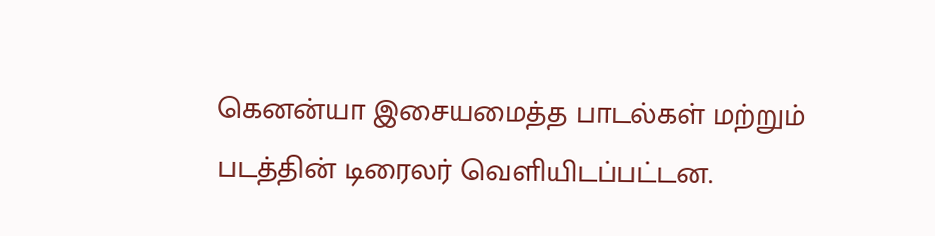கெனன்யா இசையமைத்த பாடல்கள் மற்றும் படத்தின் டிரைலர் வெளியிடப்பட்டன.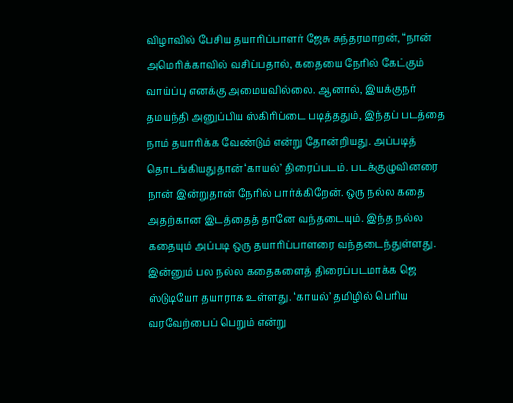விழாவில் பேசிய தயாரிப்பாளர் ஜேசு சுந்தரமாறன், “நான் அமெரிக்காவில் வசிப்பதால், கதையை நேரில் கேட்கும் வாய்ப்பு எனக்கு அமையவில்லை. ஆனால், இயக்குநர் தமயந்தி அனுப்பிய ஸ்கிரிப்டை படித்ததும், இந்தப் படத்தை நாம் தயாரிக்க வேண்டும் என்று தோன்றியது. அப்படித் தொடங்கியதுதான் ‘காயல்’ திரைப்படம். படக்குழுவினரை நான் இன்றுதான் நேரில் பார்க்கிறேன். ஒரு நல்ல கதை அதற்கான இடத்தைத் தானே வந்தடையும். இந்த நல்ல கதையும் அப்படி ஒரு தயாரிப்பாளரை வந்தடைந்துள்ளது. இன்னும் பல நல்ல கதைகளைத் திரைப்படமாக்க ஜெ ஸ்டுடியோ தயாராக உள்ளது. ‘காயல்’ தமிழில் பெரிய வரவேற்பைப் பெறும் என்று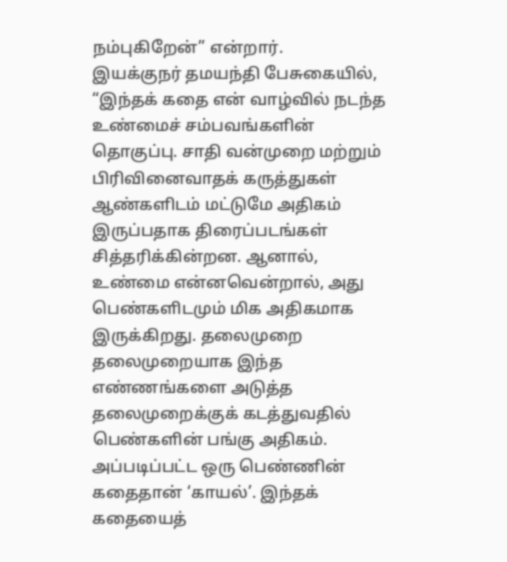நம்புகிறேன்” என்றார்.
இயக்குநர் தமயந்தி பேசுகையில், “இந்தக் கதை என் வாழ்வில் நடந்த உண்மைச் சம்பவங்களின் தொகுப்பு. சாதி வன்முறை மற்றும் பிரிவினைவாதக் கருத்துகள் ஆண்களிடம் மட்டுமே அதிகம் இருப்பதாக திரைப்படங்கள் சித்தரிக்கின்றன. ஆனால், உண்மை என்னவென்றால், அது பெண்களிடமும் மிக அதிகமாக இருக்கிறது. தலைமுறை தலைமுறையாக இந்த எண்ணங்களை அடுத்த தலைமுறைக்குக் கடத்துவதில் பெண்களின் பங்கு அதிகம். அப்படிப்பட்ட ஒரு பெண்ணின் கதைதான் ‘காயல்’. இந்தக் கதையைத்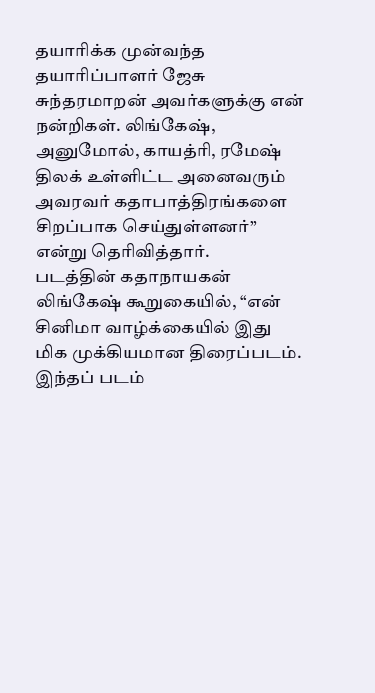தயாரிக்க முன்வந்த தயாரிப்பாளர் ஜேசு சுந்தரமாறன் அவர்களுக்கு என் நன்றிகள். லிங்கேஷ், அனுமோல், காயத்ரி, ரமேஷ் திலக் உள்ளிட்ட அனைவரும் அவரவர் கதாபாத்திரங்களை சிறப்பாக செய்துள்ளனர்” என்று தெரிவித்தார்.
படத்தின் கதாநாயகன் லிங்கேஷ் கூறுகையில், “என் சினிமா வாழ்க்கையில் இது மிக முக்கியமான திரைப்படம். இந்தப் படம்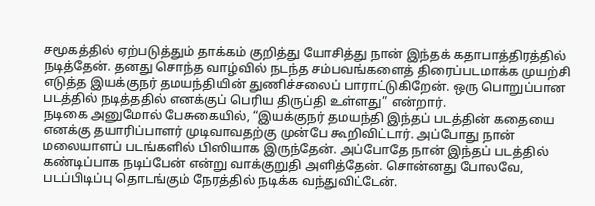சமூகத்தில் ஏற்படுத்தும் தாக்கம் குறித்து யோசித்து நான் இந்தக் கதாபாத்திரத்தில் நடித்தேன். தனது சொந்த வாழ்வில் நடந்த சம்பவங்களைத் திரைப்படமாக்க முயற்சி எடுத்த இயக்குநர் தமயந்தியின் துணிச்சலைப் பாராட்டுகிறேன். ஒரு பொறுப்பான படத்தில் நடித்ததில் எனக்குப் பெரிய திருப்தி உள்ளது” என்றார்.
நடிகை அனுமோல் பேசுகையில், “இயக்குநர் தமயந்தி இந்தப் படத்தின் கதையை எனக்கு தயாரிப்பாளர் முடிவாவதற்கு முன்பே கூறிவிட்டார். அப்போது நான் மலையாளப் படங்களில் பிஸியாக இருந்தேன். அப்போதே நான் இந்தப் படத்தில் கண்டிப்பாக நடிப்பேன் என்று வாக்குறுதி அளித்தேன். சொன்னது போலவே, படப்பிடிப்பு தொடங்கும் நேரத்தில் நடிக்க வந்துவிட்டேன்.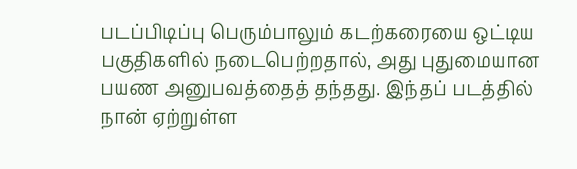படப்பிடிப்பு பெரும்பாலும் கடற்கரையை ஒட்டிய பகுதிகளில் நடைபெற்றதால், அது புதுமையான பயண அனுபவத்தைத் தந்தது. இந்தப் படத்தில் நான் ஏற்றுள்ள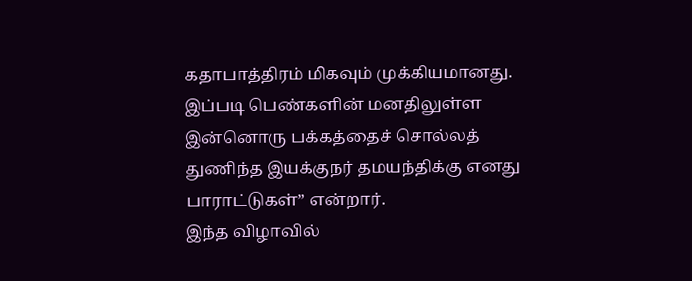கதாபாத்திரம் மிகவும் முக்கியமானது. இப்படி பெண்களின் மனதிலுள்ள இன்னொரு பக்கத்தைச் சொல்லத் துணிந்த இயக்குநர் தமயந்திக்கு எனது பாராட்டுகள்” என்றார்.
இந்த விழாவில்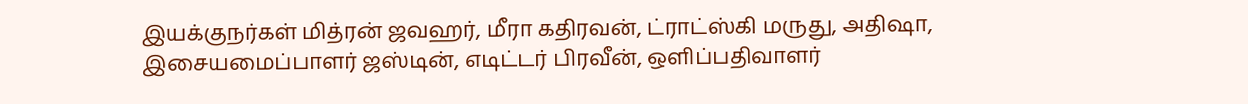இயக்குநர்கள் மித்ரன் ஜவஹர், மீரா கதிரவன், ட்ராட்ஸ்கி மருது, அதிஷா, இசையமைப்பாளர் ஜஸ்டின், எடிட்டர் பிரவீன், ஒளிப்பதிவாளர்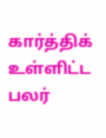கார்த்திக் உள்ளிட்ட பலர்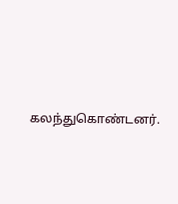கலந்துகொண்டனர்.